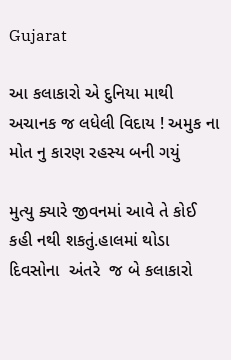Gujarat

આ કલાકારો એ દુનિયા માથી અચાનક જ લધેલી વિદાય ! અમુક ના મોત નુ કારણ રહસ્ય બની ગયું

મુત્યુ ક્યારે જીવનમાં આવે તે કોઈ કહી નથી શકતું.હાલમાં થોડા દિવસોના  અંતરે  જ બે કલાકારો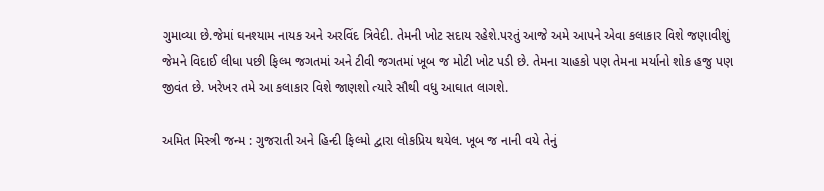ગુમાવ્યા છે.જેમાં ઘનશ્યામ નાયક અને અરવિંદ ત્રિવેદી. તેમની ખોટ સદાય રહેશે.પરતું આજે અમે આપને એવા કલાકાર વિશે જણાવીશું જેમને વિદાઈ લીધા પછી ફિલ્મ જગતમાં અને ટીવી જગતમાં ખૂબ જ મોટી ખોટ પડી છે. તેમના ચાહકો પણ તેમના મર્યાનો શોક હજુ પણ જીવંત છે. ખરેખર તમે આ કલાકાર વિશે જાણશો ત્યારે સૌથી વધુ આઘાત લાગશે.

અમિત મિસ્ત્રી જન્મ : ગુજરાતી અને હિન્દી ફિલ્મો દ્વારા લોકપ્રિય થયેલ. ખૂબ જ નાની વયે તેનું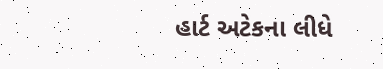હાર્ટ અટેકના લીધે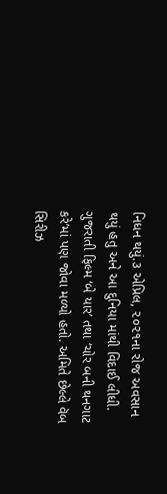નિધન થયું.૩ એપ્રિલ, ૨૦૨૧ના રોજ અવસાન થયું હતુ અને આ દુનિયા માંથી વિદાઈ લીધી. ગુજરાતી ફિલ્મ ‘બે યાર’ તથા ‘ચોર બની થનગાટ કરે’માં પણ જોવા મળ્યો હતો. અમિતે છેલ્લે વૅબ સિરીઝ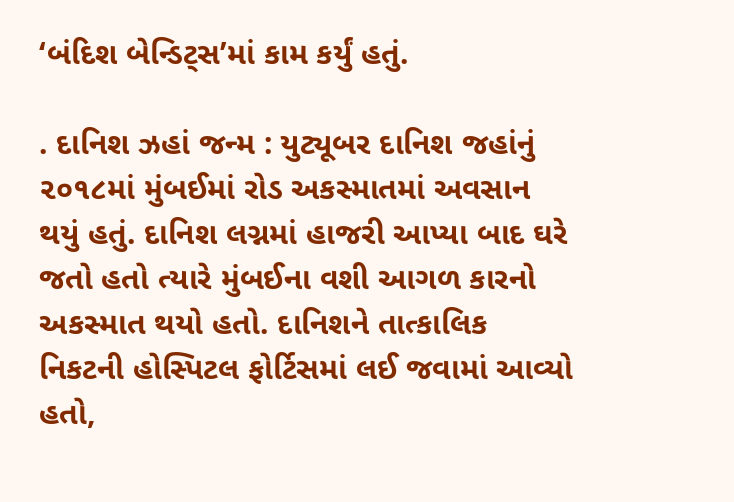‘બંદિશ બેન્ડિટ્સ’માં કામ કર્યું હતું.

. દાનિશ ઝહાં જન્મ : યુટ્યૂબર દાનિશ જહાંનું ૨૦૧૮માં મુંબઈમાં રોડ અકસ્માતમાં અવસાન થયું હતું. દાનિશ લગ્નમાં હાજરી આપ્યા બાદ ઘરે જતો હતો ત્યારે મુંબઈના વશી આગળ કારનો અકસ્માત થયો હતો. દાનિશને તાત્કાલિક નિકટની હોસ્પિટલ ફોર્ટિસમાં લઈ જવામાં આવ્યો હતો,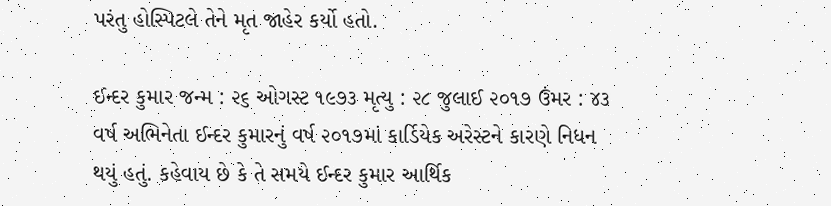પરંતુ હોસ્પિટલે તેને મૃત જાહેર કર્યો હતો.

ઈન્દર કુમાર જન્મ : ૨૬ ઓગસ્ટ ૧૯૭૩ મૃત્યુ : ૨૮ જુલાઈ ૨૦૧૭ ઉંમર : ૪૩ વર્ષ અભિનેતા ઈન્દર કુમારનું વર્ષ ૨૦૧૭માં કાર્ડિયેક અરેસ્ટને કારણે નિધન થયું હતું. કહેવાય છે કે તે સમયે ઈન્દર કુમાર આર્થિક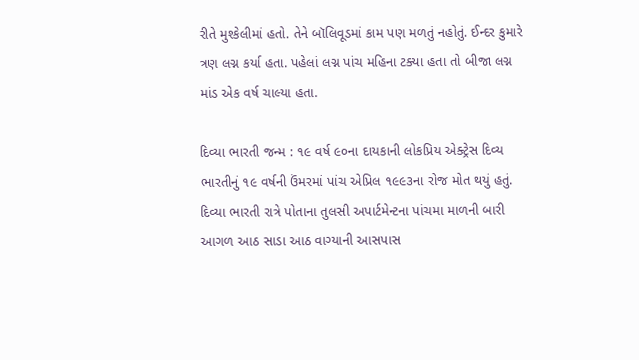રીતે મુશ્કેલીમાં હતો. તેને બૉલિવૂડમાં કામ પણ મળતું નહોતું. ઈન્દર કુમારે ત્રણ લગ્ન કર્યા હતા. પહેલાં લગ્ન પાંચ મહિના ટક્યા હતા તો બીજા લગ્ન માંડ એક વર્ષ ચાલ્યા હતા.

દિવ્યા ભારતી જન્મ : ૧૯ વર્ષ ૯૦ના દાયકાની લોકપ્રિય એક્ટ્રેસ દિવ્ય ભારતીનું ૧૯ વર્ષની ઉંમરમાં પાંચ એપ્રિલ ૧૯૯૩ના રોજ મોત થયું હતું. દિવ્યા ભારતી રાત્રે પોતાના તુલસી અપાર્ટમેન્ટના પાંચમા માળની બારી આગળ આઠ સાડા આઠ વાગ્યાની આસપાસ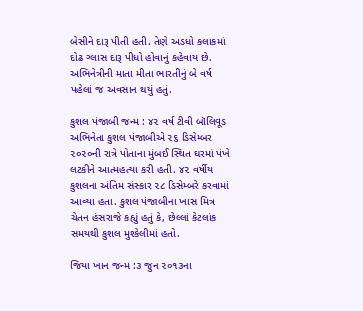બેસીને દારૂ પીતી હતી. તેણે અડધો કલાકમાં દોઢ ગ્લાસ દારૂ પીધો હોવાનું કહેવાય છે. અભિનેત્રીની માતા મીતા ભારતીનું બે વર્ષ પહેલાં જ અવસાન થયું હતું.

કુશલ પંજાબી જન્મ : ૪૨ વર્ષ ટીવી બૉલિવૂડ અભિનેતા કુશલ પંજાબીએ ૨૬ ડિસેમ્બર ૨૦૨૦ની રાત્રે પોતાના મુંબઈ સ્થિત ઘરમાં પંખે લટકીને આત્મહત્યા કરી હતી. ૪૨ વર્ષીય કુશલના અંતિમ સંસ્કાર ૨૮ ડિસેમ્બરે કરવામાં આવ્યા હતા. કુશલ પંજાબીના ખાસ મિત્ર ચેતન હંસરાજે કહ્યું હતું કે, છેલ્લાં કેટલાંક સમયથી કુશલ મુશ્કેલીમાં હતો.

જિયા ખાન જન્મ :૩ જુન ૨૦૧૩ના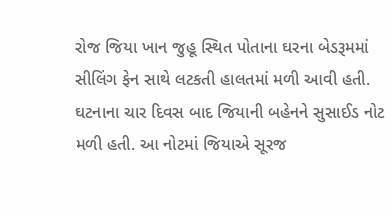રોજ જિયા ખાન જુહૂ સ્થિત પોતાના ઘરના બેડરૂમમાં સીલિંગ ફેન સાથે લટકતી હાલતમાં મળી આવી હતી. ઘટનાના ચાર દિવસ બાદ જિયાની બહેનને સુસાઈડ નોટ મળી હતી. આ નોટમાં જિયાએ સૂરજ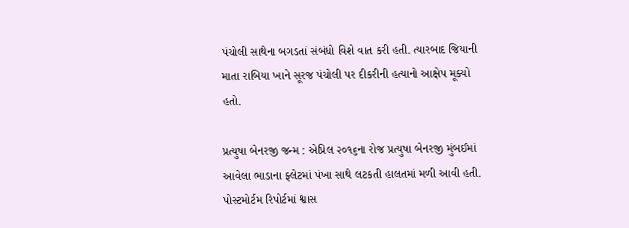પંચોલી સાથેના બગડતાં સંબંધો વિશે વાત કરી હતી. ત્યારબાદ જિયાની માતા રાબિયા ખાને સૂરજ પંચોલી પર દીકરીની હત્યાનો આક્ષેપ મૂક્યો હતો.

પ્રત્યુષા બેનરજી જન્મ : એપ્રિલ ૨૦૧૬ના રોજ પ્રત્યુષા બેનરજી મુંબઈમાં આવેલા ભાડાના ફ્લેટમાં પંખા સાથે લટકતી હાલતમાં મળી આવી હતી. પોસ્ટમોર્ટમ રિપોર્ટમાં શ્વાસ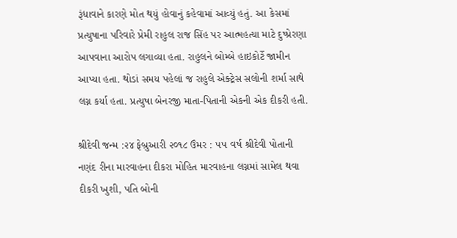રૂંધાવાને કારણે મોત થયું હોવાનું કહેવામાં આવ્યું હતું. આ કેસમાં પ્રત્યુષાના પરિવારે પ્રેમી રાહુલ રાજ સિંહ પર આત્મહત્યા માટે દુષ્પ્રેરણા આપવાના આરોપ લગાવ્યા હતા. રાહુલને બોમ્બે હાઇકોર્ટે જામીન આપ્યા હતા. થોડાં સમય પહેલાં જ રાહુલે એક્ટ્રેસ સલોની શર્મા સાથે લગ્ન કર્યા હતા. પ્રત્યુષા બેનરજી માતા-પિતાની એકની એક દીકરી હતી.

શ્રીદેવી જન્મ :૨૪ ફેબ્રુઆરી ૨૦૧૮ ઉંમર : ૫૫ વર્ષ શ્રીદેવી પોતાની નણંદ રીના મારવાહના દીકરા મોહિત મારવાહના લગ્નમાં સામેલ થવા દીકરી ખુશી, પતિ બોની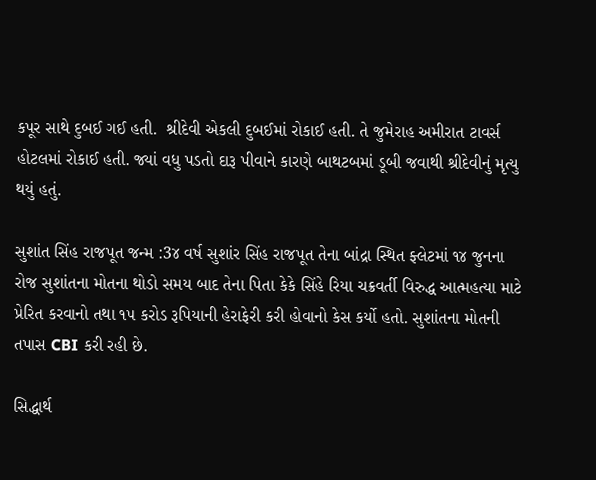કપૂર સાથે દુબઈ ગઈ હતી.  શ્રીદેવી એકલી દુબઈમાં રોકાઈ હતી. તે જુમેરાહ અમીરાત ટાવર્સ હોટલમાં રોકાઈ હતી. જ્યાં વધુ પડતો દારૂ પીવાને કારણે બાથટબમાં ડૂબી જવાથી શ્રીદેવીનું મૃત્યુ થયું હતું.

સુશાંત સિંહ રાજપૂત જન્મ :3૪ વર્ષ સુશાંર સિંહ રાજપૂત તેના બાંદ્રા સ્થિત ફ્લેટમાં ૧૪ જુનના રોજ સુશાંતના મોતના થોડો સમય બાદ તેના પિતા કેકે સિંહે રિયા ચક્રવર્તી વિરુદ્ધ આત્મહત્યા માટે પ્રેરિત કરવાનો તથા ૧૫ કરોડ રૂપિયાની હેરાફેરી કરી હોવાનો કેસ કર્યો હતો. સુશાંતના મોતની તપાસ CBI કરી રહી છે.

સિદ્ધાર્થ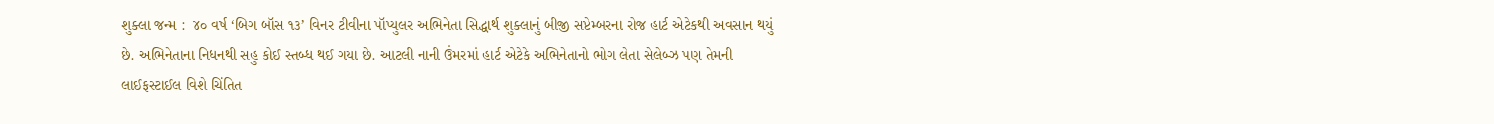શુક્લા જન્મ :  ૪૦ વર્ષ ‘બિગ બૉસ ૧૩’ વિનર ટીવીના પૉપ્યુલર અભિનેતા સિદ્ધાર્થ શુક્લાનું બીજી સપ્ટેમ્બરના રોજ હાર્ટ એટેકથી અવસાન થયું છે. અભિનેતાના નિધનથી સહુ કોઈ સ્તબ્ધ થઈ ગયા છે. આટલી નાની ઉંમરમાં હાર્ટ એટેકે અભિનેતાનો ભોગ લેતા સેલેબ્ઝ પણ તેમની લાઈફસ્ટાઈલ વિશે ચિંતિત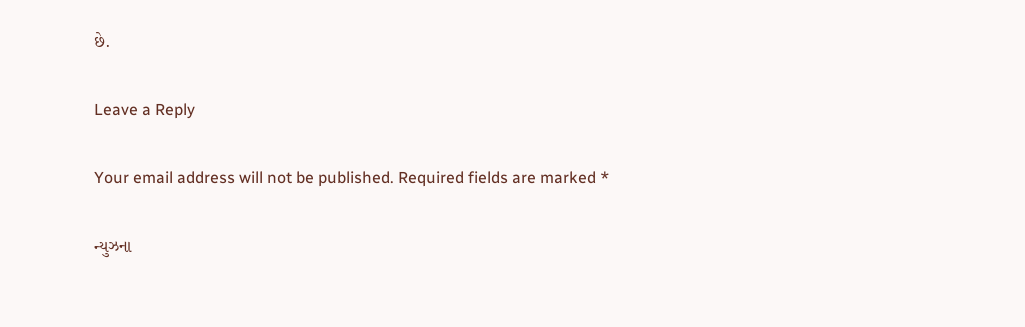છે.

Leave a Reply

Your email address will not be published. Required fields are marked *

ન્યુઝના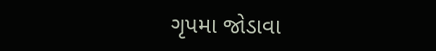ગૃપમા જોડાવા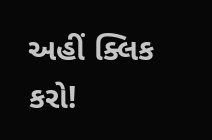અહીં ક્લિક કરો!